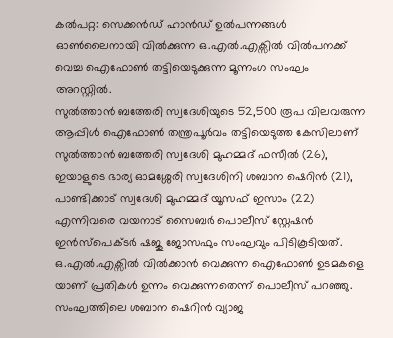കൽപറ്റ: സെക്കൻഡ് ഹാൻഡ് ഉൽപന്നങ്ങൾ ഓൺലൈനായി വിൽക്കുന്ന ഒ.എൽ.എക്സിൽ വിൽപനക്ക് വെച്ച ഐഫോൺ തട്ടിയെടുക്കുന്ന മൂന്നംഗ സംഘം അറസ്റ്റിൽ.
സുൽത്താൻ ബത്തേരി സ്വദേശിയുടെ 52,500 രൂപ വിലവരുന്ന ആപ്പിൾ ഐഫോൺ തന്ത്രപൂർവം തട്ടിയെടുത്ത കേസിലാണ് സുൽത്താൻ ബത്തേരി സ്വദേശി മുഹമ്മദ് ഫസീൽ (26), ഇയാളുടെ ഭാര്യ ഓമശ്ശേരി സ്വദേശിനി ശബാന ഷെറിൻ (21), പാണ്ടിക്കാട് സ്വദേശി മുഹമ്മദ് യൂസഫ് ഇസാം (22) എന്നിവരെ വയനാട് സൈബർ പൊലീസ് സ്റ്റേഷൻ ഇൻസ്പെക്ടർ ഷജു ജോസഫും സംഘവും പിടികൂടിയത്.
ഒ.എൽ.എക്സിൽ വിൽക്കാൻ വെക്കുന്ന ഐഫോൺ ഉടമകളെ യാണ് പ്രതികൾ ഉന്നം വെക്കുന്നതെന്ന് പൊലീസ് പറഞ്ഞു. സംഘത്തിലെ ശബാന ഷെറിൻ വ്യാജ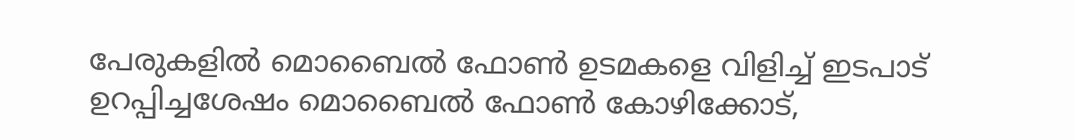പേരുകളിൽ മൊബൈൽ ഫോൺ ഉടമകളെ വിളിച്ച് ഇടപാട് ഉറപ്പിച്ചശേഷം മൊബൈൽ ഫോൺ കോഴിക്കോട്,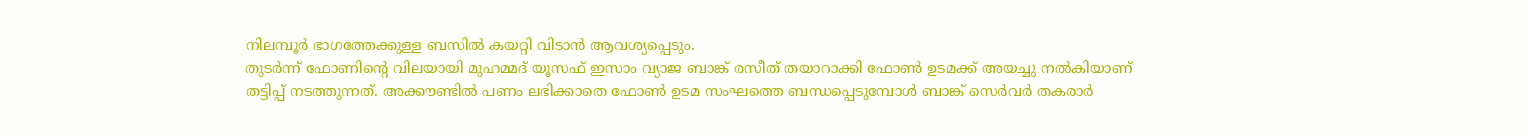നിലമ്പൂർ ഭാഗത്തേക്കുള്ള ബസിൽ കയറ്റി വിടാൻ ആവശ്യപ്പെടും.
തുടർന്ന് ഫോണിന്റെ വിലയായി മുഹമ്മദ് യൂസഫ് ഇസാം വ്യാജ ബാങ്ക് രസീത് തയാറാക്കി ഫോൺ ഉടമക്ക് അയച്ചു നൽകിയാണ് തട്ടിപ്പ് നടത്തുന്നത്. അക്കൗണ്ടിൽ പണം ലഭിക്കാതെ ഫോൺ ഉടമ സംഘത്തെ ബന്ധപ്പെടുമ്പോൾ ബാങ്ക് സെർവർ തകരാർ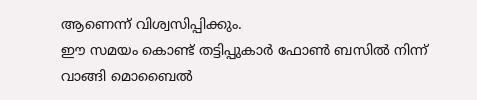ആണെന്ന് വിശ്വസിപ്പിക്കും.
ഈ സമയം കൊണ്ട് തട്ടിപ്പുകാർ ഫോൺ ബസിൽ നിന്ന് വാങ്ങി മൊബൈൽ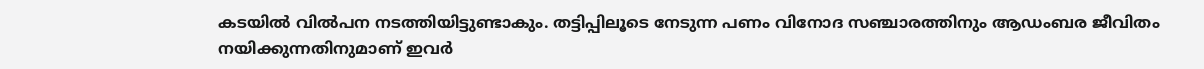കടയിൽ വിൽപന നടത്തിയിട്ടുണ്ടാകും. തട്ടിപ്പിലൂടെ നേടുന്ന പണം വിനോദ സഞ്ചാരത്തിനും ആഡംബര ജീവിതം നയിക്കുന്നതിനുമാണ് ഇവർ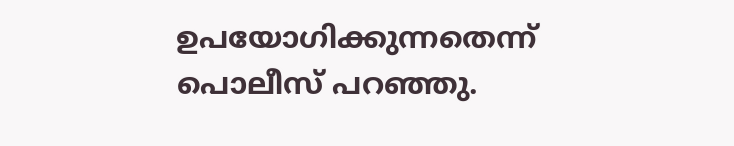ഉപയോഗിക്കുന്നതെന്ന് പൊലീസ് പറഞ്ഞു.